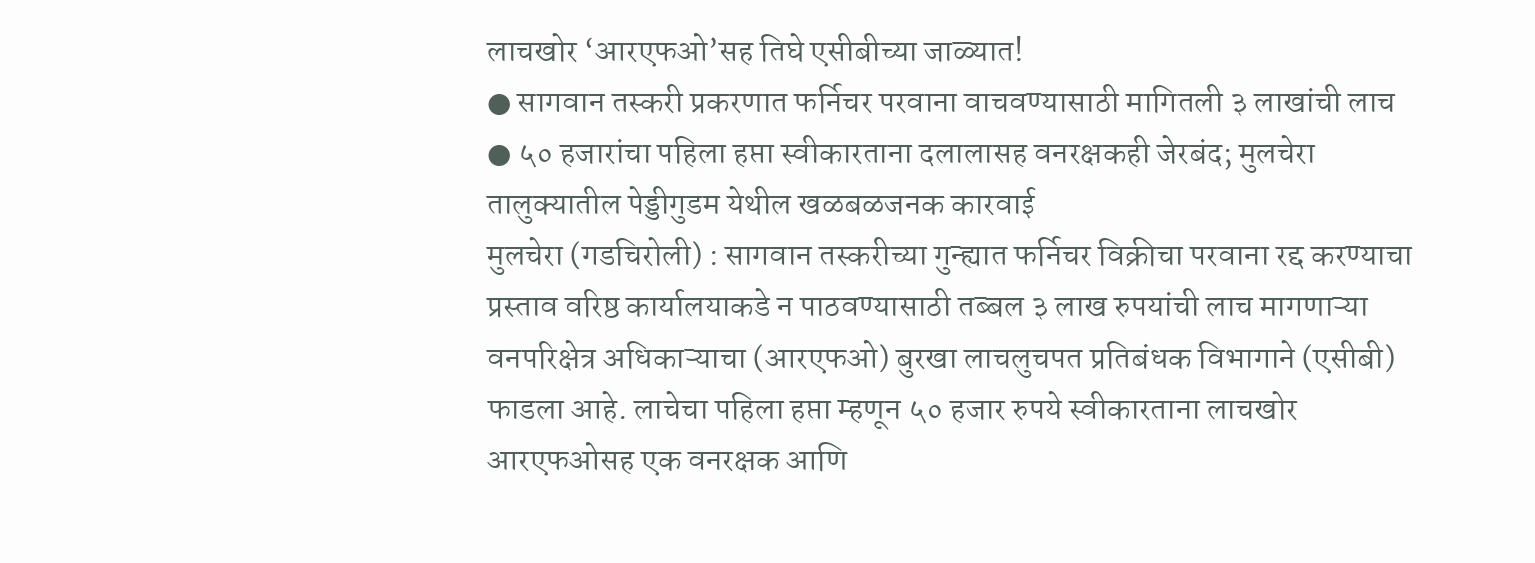लाचखोर ‘आरएफओ’सह तिघे एसीबीच्या जाळ्यात!
● सागवान तस्करी प्रकरणात फर्निचर परवाना वाचवण्यासाठी मागितली ३ लाखांची लाच
● ५० हजारांचा पहिला हप्ता स्वीकारताना दलालासह वनरक्षकही जेरबंद; मुलचेरा तालुक्यातील पेड्डीगुडम येथील खळबळजनक कारवाई
मुलचेरा (गडचिरोली) : सागवान तस्करीच्या गुन्ह्यात फर्निचर विक्रीचा परवाना रद्द करण्याचा प्रस्ताव वरिष्ठ कार्यालयाकडे न पाठवण्यासाठी तब्बल ३ लाख रुपयांची लाच मागणाऱ्या वनपरिक्षेत्र अधिकाऱ्याचा (आरएफओ) बुरखा लाचलुचपत प्रतिबंधक विभागाने (एसीबी) फाडला आहे. लाचेचा पहिला हप्ता म्हणून ५० हजार रुपये स्वीकारताना लाचखोर आरएफओसह एक वनरक्षक आणि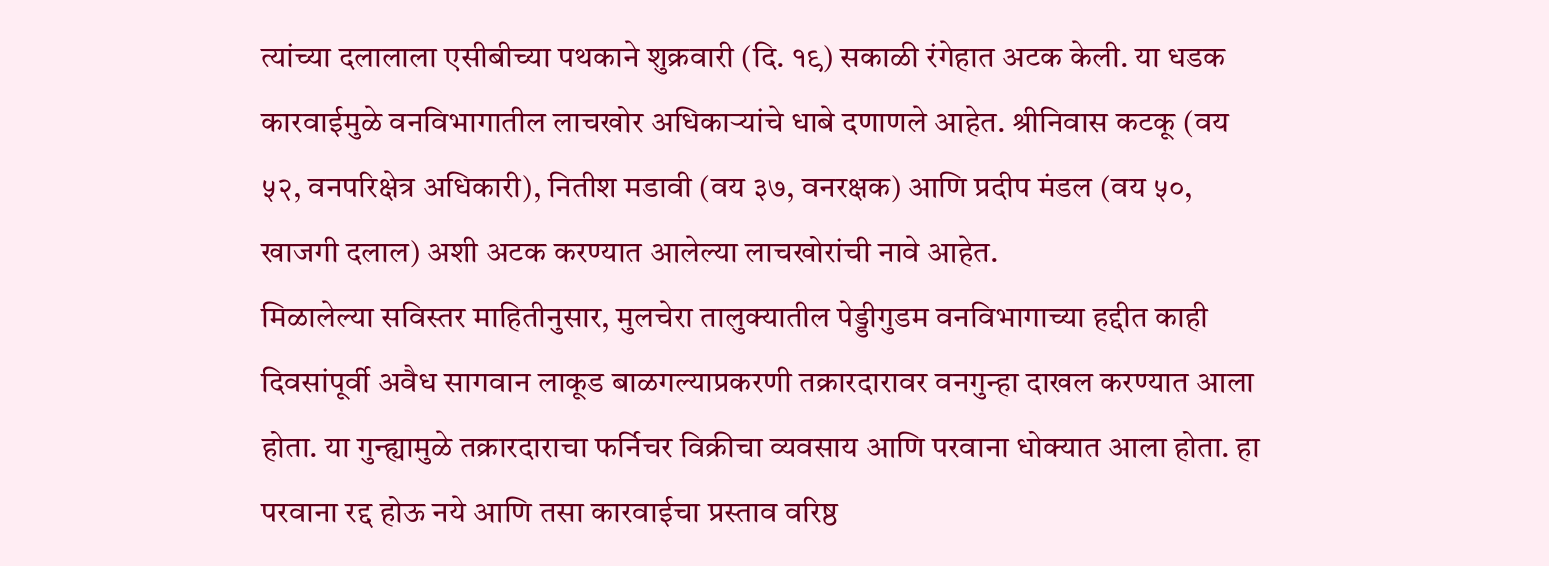त्यांच्या दलालाला एसीबीच्या पथकाने शुक्रवारी (दि. १९) सकाळी रंगेहात अटक केली. या धडक कारवाईमुळे वनविभागातील लाचखोर अधिकाऱ्यांचे धाबे दणाणले आहेत. श्रीनिवास कटकू (वय ५२, वनपरिक्षेत्र अधिकारी), नितीश मडावी (वय ३७, वनरक्षक) आणि प्रदीप मंडल (वय ५०, खाजगी दलाल) अशी अटक करण्यात आलेल्या लाचखोरांची नावे आहेत.
मिळालेल्या सविस्तर माहितीनुसार, मुलचेरा तालुक्यातील पेड्डीगुडम वनविभागाच्या हद्दीत काही दिवसांपूर्वी अवैध सागवान लाकूड बाळगल्याप्रकरणी तक्रारदारावर वनगुन्हा दाखल करण्यात आला होता. या गुन्ह्यामुळे तक्रारदाराचा फर्निचर विक्रीचा व्यवसाय आणि परवाना धोक्यात आला होता. हा परवाना रद्द होऊ नये आणि तसा कारवाईचा प्रस्ताव वरिष्ठ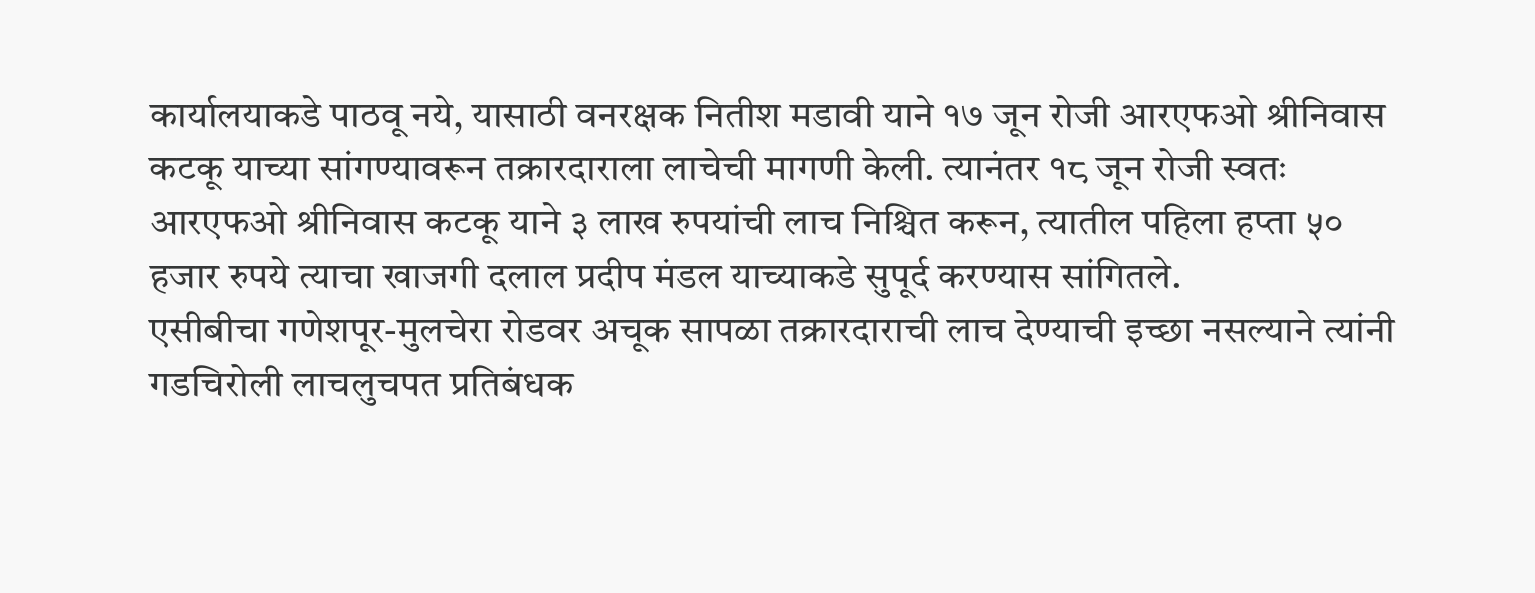कार्यालयाकडे पाठवू नये, यासाठी वनरक्षक नितीश मडावी याने १७ जून रोजी आरएफओ श्रीनिवास कटकू याच्या सांगण्यावरून तक्रारदाराला लाचेची मागणी केली. त्यानंतर १८ जून रोजी स्वतः आरएफओ श्रीनिवास कटकू याने ३ लाख रुपयांची लाच निश्चित करून, त्यातील पहिला हप्ता ५० हजार रुपये त्याचा खाजगी दलाल प्रदीप मंडल याच्याकडे सुपूर्द करण्यास सांगितले.
एसीबीचा गणेशपूर-मुलचेरा रोडवर अचूक सापळा तक्रारदाराची लाच देण्याची इच्छा नसल्याने त्यांनी गडचिरोली लाचलुचपत प्रतिबंधक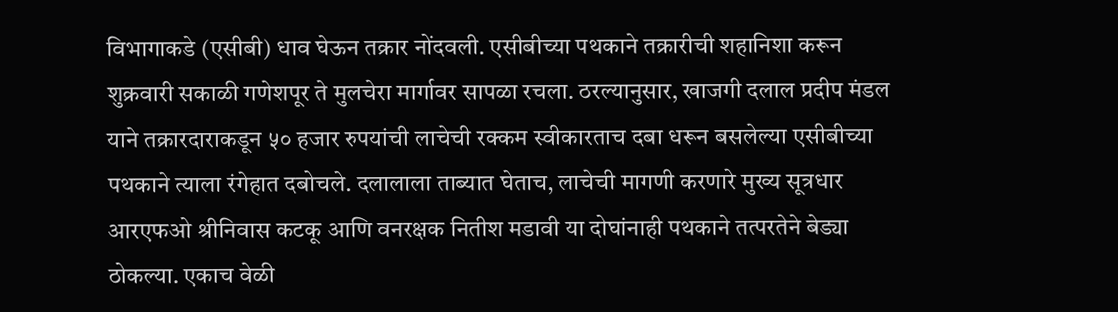विभागाकडे (एसीबी) धाव घेऊन तक्रार नोंदवली. एसीबीच्या पथकाने तक्रारीची शहानिशा करून शुक्रवारी सकाळी गणेशपूर ते मुलचेरा मार्गावर सापळा रचला. ठरल्यानुसार, खाजगी दलाल प्रदीप मंडल याने तक्रारदाराकडून ५० हजार रुपयांची लाचेची रक्कम स्वीकारताच दबा धरून बसलेल्या एसीबीच्या पथकाने त्याला रंगेहात दबोचले. दलालाला ताब्यात घेताच, लाचेची मागणी करणारे मुख्य सूत्रधार आरएफओ श्रीनिवास कटकू आणि वनरक्षक नितीश मडावी या दोघांनाही पथकाने तत्परतेने बेड्या ठोकल्या. एकाच वेळी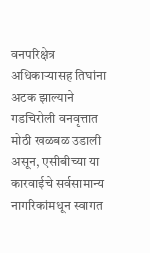वनपरिक्षेत्र अधिकाऱ्यासह तिघांना अटक झाल्याने गडचिरोली वनवृत्तात मोठी खळबळ उडाली असून, एसीबीच्या या कारवाईचे सर्वसामान्य नागरिकांमधून स्वागत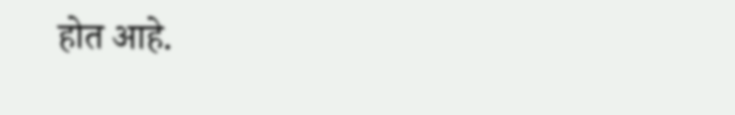होत आहे.